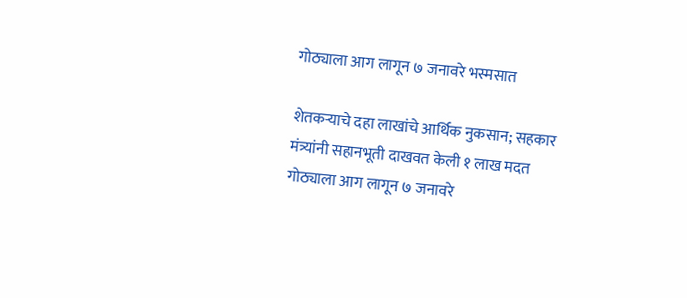गोठ्याला आग लागून ७ जनावरे भस्मसात

शेतकऱ्याचे दहा लाखांचे आर्थिक नुकसान; सहकार मंत्र्यांनी सहानभूती दाखवत केली १ लाख मदत
गोठ्याला आग लागून ७ जनावरे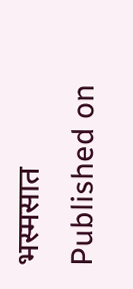भस्मसात
Published on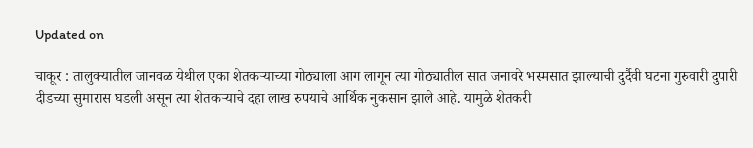Updated on

चाकूर : तालुक्यातील जानवळ येथील एका शेतकऱ्याच्या गोठ्याला आग लागून त्या गोठ्यातील सात जनावरे भस्मसात झाल्याची दुर्दैवी घटना गुरुवारी दुपारी दीडच्या सुमारास घडली असून त्या शेतकऱ्याचे दहा लाख रुपयाचे आर्थिक नुकसान झाले आहे. यामुळे शेतकरी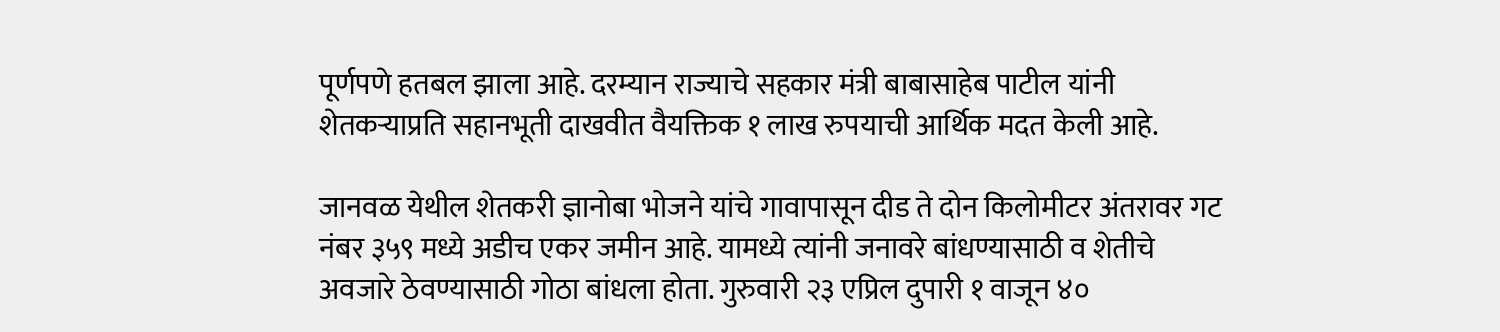पूर्णपणे हतबल झाला आहे. दरम्यान राज्याचे सहकार मंत्री बाबासाहेब पाटील यांनी शेतकऱ्याप्रति सहानभूती दाखवीत वैयक्तिक १ लाख रुपयाची आर्थिक मदत केली आहे.

जानवळ येथील शेतकरी ज्ञानोबा भोजने यांचे गावापासून दीड ते दोन किलोमीटर अंतरावर गट नंबर ३५९ मध्ये अडीच एकर जमीन आहे. यामध्ये त्यांनी जनावरे बांधण्यासाठी व शेतीचे अवजारे ठेवण्यासाठी गोठा बांधला होता. गुरुवारी २३ एप्रिल दुपारी १ वाजून ४०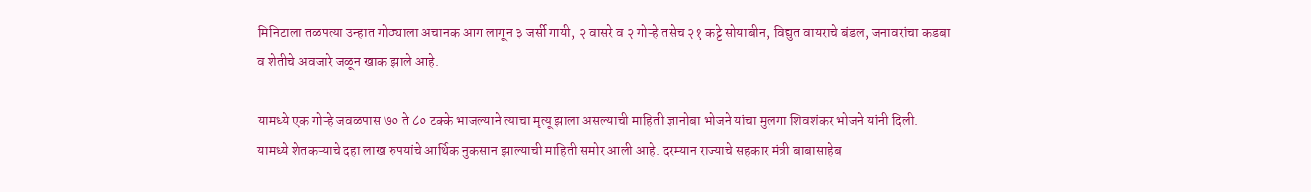मिनिटाला तळपत्या उन्हात गोठ्याला अचानक आग लागून ३ जर्सी गायी, २ वासरे व २ गोऱ्हे तसेच २१ कट्टे सोयाबीन, विद्युत वायराचे बंडल, जनावरांचा कडबा व शेतीचे अवजारे जळून खाक झाले आहे.

यामध्ये एक गोऱ्हे जवळपास ७० ते ८० टक्के भाजल्याने त्याचा मृत्यू झाला असल्याची माहिती ज्ञानोबा भोजने यांचा मुलगा शिवशंकर भोजने यांनी दिली. यामध्ये शेतकऱ्याचे दहा लाख रुपयांचे आर्थिक नुकसान झाल्याची माहिती समोर आली आहे. दरम्यान राज्याचे सहकार मंत्री बाबासाहेब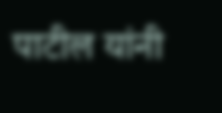पाटील यांनी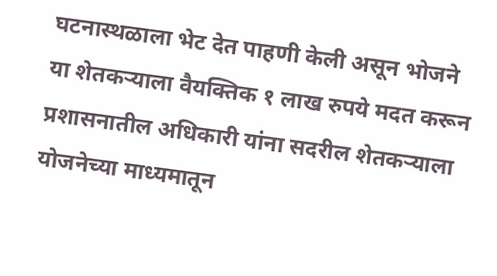घटनास्थळाला भेट देत पाहणी केली असून भोजने या शेतकऱ्याला वैयक्तिक १ लाख रुपये मदत करून प्रशासनातील अधिकारी यांना सदरील शेतकऱ्याला योजनेच्या माध्यमातून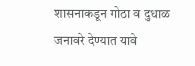शासनाकडून गोठा व दुधाळ जनावरे देण्यात यावे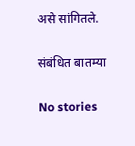असे सांगितले.

संबंधित बातम्या

No stories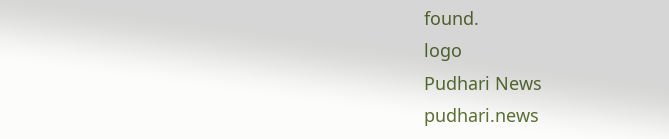found.
logo
Pudhari News
pudhari.news